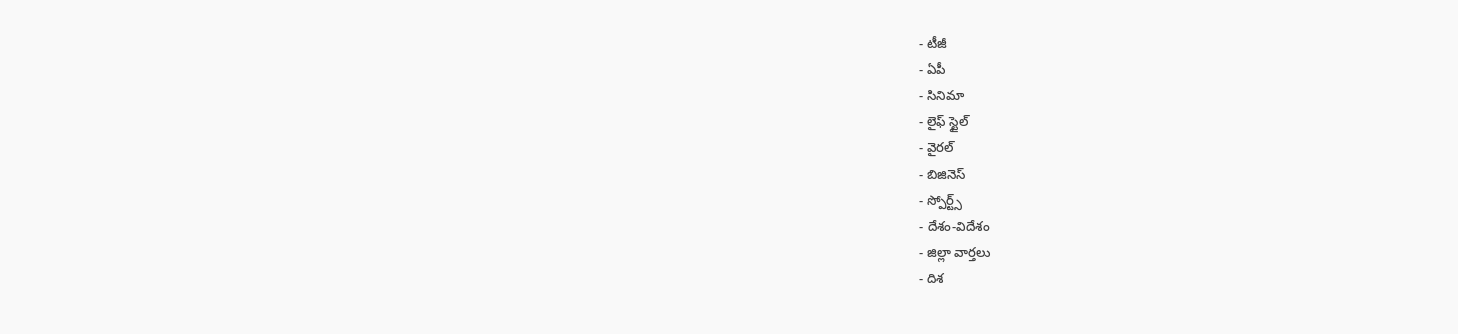- టీజీ
- ఏపీ
- సినిమా
- లైఫ్ స్టైల్
- వైరల్
- బిజినెస్
- స్పోర్ట్స్
- దేశం-విదేశం
- జిల్లా వార్తలు
- దిశ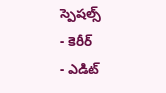స్పెషల్స్
- కెరీర్
- ఎడిట్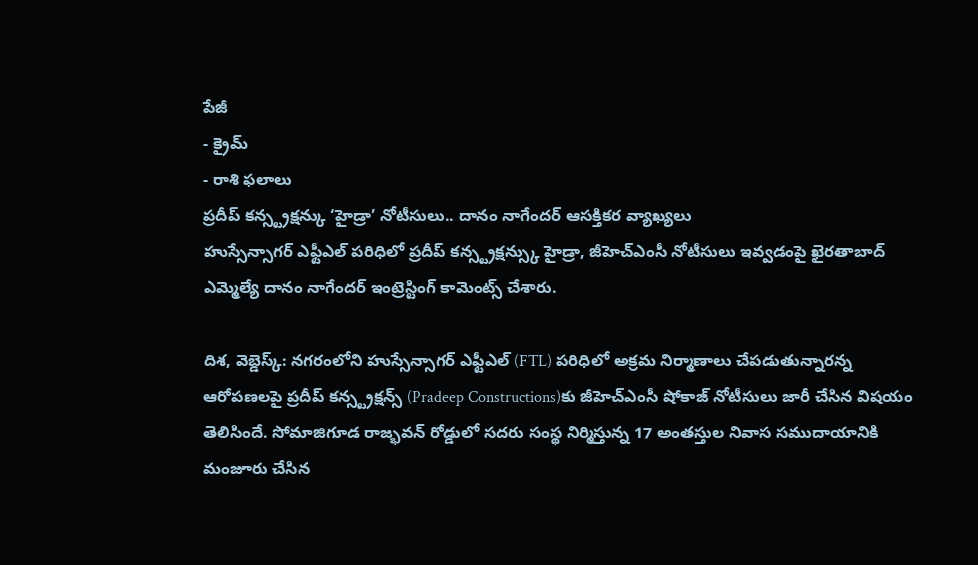పేజీ
- క్రైమ్
- రాశి ఫలాలు
ప్రదీప్ కన్స్ట్రక్షన్కు ‘హైడ్రా’ నోటీసులు.. దానం నాగేందర్ ఆసక్తికర వ్యాఖ్యలు
హుస్సేన్సాగర్ ఎఫ్టీఎల్ పరిధిలో ప్రదీప్ కన్స్ట్రక్షన్స్కు హైడ్రా, జీహెచ్ఎంసీ నోటీసులు ఇవ్వడంపై ఖైరతాబాద్ ఎమ్మెల్యే దానం నాగేందర్ ఇంట్రెస్టింగ్ కామెంట్స్ చేశారు.

దిశ, వెబ్డెస్క్: నగరంలోని హుస్సేన్సాగర్ ఎఫ్టీఎల్ (FTL) పరిధిలో అక్రమ నిర్మాణాలు చేపడుతున్నారన్న ఆరోపణలపై ప్రదీప్ కన్స్ట్రక్షన్స్ (Pradeep Constructions)కు జీహెచ్ఎంసీ షోకాజ్ నోటీసులు జారీ చేసిన విషయం తెలిసిందే. సోమాజిగూడ రాజ్భవన్ రోడ్డులో సదరు సంస్థ నిర్మిస్తున్న 17 అంతస్తుల నివాస సముదాయానికి మంజూరు చేసిన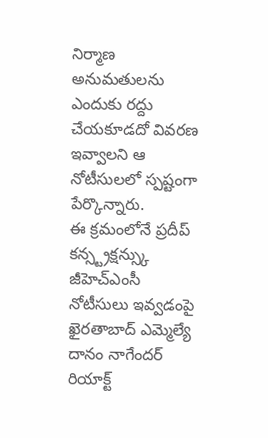నిర్మాణ అనుమతులను ఎందుకు రద్దు చేయకూడదో వివరణ ఇవ్వాలని ఆ నోటీసులలో స్పష్టంగా పేర్కొన్నారు.
ఈ క్రమంలోనే ప్రదీప్ కన్స్ట్రక్షన్స్కు జీహెచ్ఎంసీ నోటీసులు ఇవ్వడంపై ఖైరతాబాద్ ఎమ్మెల్యే దానం నాగేందర్ రియాక్ట్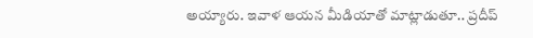అయ్యారు. ఇవాళ ఆయన మీడియాతో మాట్లాడుతూ.. ప్రదీప్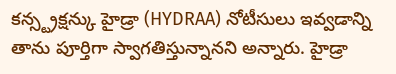కన్స్ట్రక్షన్కు హైడ్రా (HYDRAA) నోటీసులు ఇవ్వడాన్ని తాను పూర్తిగా స్వాగతిస్తున్నానని అన్నారు. హైడ్రా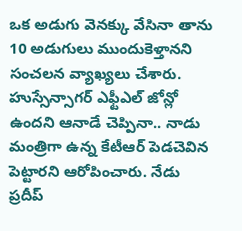ఒక అడుగు వెనక్కు వేసినా తాను 10 అడుగులు ముందుకెళ్తానని సంచలన వ్యాఖ్యలు చేశారు. హుస్సేన్సాగర్ ఎఫ్టీఎల్ జోన్లో ఉందని ఆనాడే చెప్పినా.. నాడు మంత్రిగా ఉన్న కేటీఆర్ పెడచెవిన పెట్టారని ఆరోపించారు. నేడు ప్రదీప్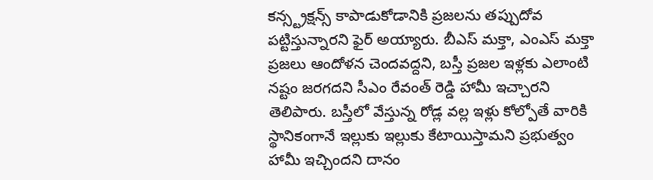కన్స్ట్రక్షన్స్ కాపాడుకోడానికి ప్రజలను తప్పుదోవ పట్టిస్తున్నారని ఫైర్ అయ్యారు. బీఎస్ మక్తా, ఎంఎస్ మక్తా ప్రజలు ఆందోళన చెందవద్దని, బస్తీ ప్రజల ఇళ్లకు ఎలాంటి నష్టం జరగదని సీఎం రేవంత్ రెడ్డి హామీ ఇచ్చారని తెలిపారు. బస్తీలో వేస్తున్న రోడ్ల వల్ల ఇళ్లు కోల్పోతే వారికి స్థానికంగానే ఇల్లుకు ఇల్లుకు కేటాయిస్తామని ప్రభుత్వం హామీ ఇచ్చిందని దానం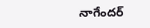నాగేందర్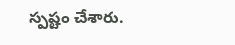స్పష్టం చేశారు.